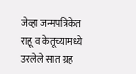जेव्हा जन्मपत्रिकेत राहू व केतूच्यामध्ये उरलेले सात ग्रह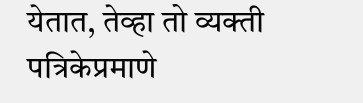येतात, तेव्हा तो व्यक्ती पत्रिकेप्रमाणे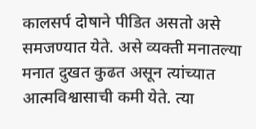कालसर्प दोषाने पीडित असतो असे समजण्यात येते. असे व्यक्ती मनातल्या मनात दुखत कुढत असून त्यांच्यात आत्मविश्वासाची कमी येते. त्या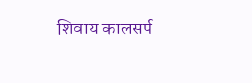शिवाय कालसर्प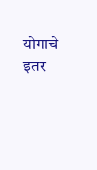योगाचे इतर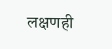लक्षणही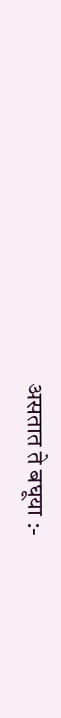असतात ते बघूया :-